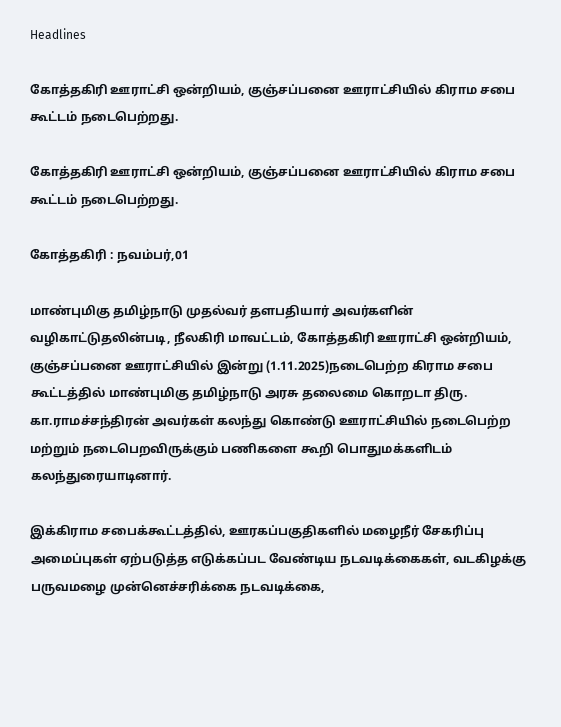Headlines

கோத்தகிரி ஊராட்சி ஒன்றியம், குஞ்சப்பனை ஊராட்சியில் கிராம சபை கூட்டம் நடைபெற்றது.

கோத்தகிரி ஊராட்சி ஒன்றியம், குஞ்சப்பனை ஊராட்சியில் கிராம சபை கூட்டம் நடைபெற்றது.

கோத்தகிரி : நவம்பர்,01

மாண்புமிகு தமிழ்நாடு முதல்வர் தளபதியார் அவர்களின் வழிகாட்டுதலின்படி, நீலகிரி மாவட்டம், கோத்தகிரி ஊராட்சி ஒன்றியம், குஞ்சப்பனை ஊராட்சியில் இன்று (1.11.2025)நடைபெற்ற கிராம சபை கூட்டத்தில் மாண்புமிகு தமிழ்நாடு அரசு தலைமை கொறடா திரு. கா.ராமச்சந்திரன் அவர்கள் கலந்து கொண்டு ஊராட்சியில் நடைபெற்ற மற்றும் நடைபெறவிருக்கும் பணிகளை கூறி பொதுமக்களிடம் கலந்துரையாடினார்.

இக்கிராம சபைக்கூட்டத்தில், ஊரகப்பகுதிகளில் மழைநீர் சேகரிப்பு அமைப்புகள் ஏற்படுத்த எடுக்கப்பட வேண்டிய நடவடிக்கைகள், வடகிழக்கு பருவமழை முன்னெச்சரிக்கை நடவடிக்கை,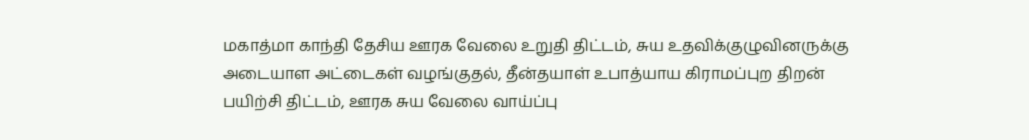மகாத்மா காந்தி தேசிய ஊரக வேலை உறுதி திட்டம், சுய உதவிக்குழுவினருக்கு அடையாள அட்டைகள் வழங்குதல், தீன்தயாள் உபாத்யாய கிராமப்புற திறன் பயிற்சி திட்டம், ஊரக சுய வேலை வாய்ப்பு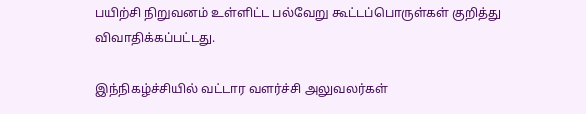பயிற்சி நிறுவனம் உள்ளிட்ட பல்வேறு கூட்டப்பொருள்கள் குறித்து விவாதிக்கப்பட்டது.

இந்நிகழ்ச்சியில் வட்டார வளர்ச்சி அலுவலர்கள்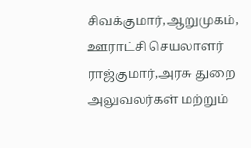சிவக்குமார்,ஆறுமுகம், ஊராட்சி செயலாளர் ராஜ்குமார்,அரசு துறை அலுவலர்கள் மற்றும்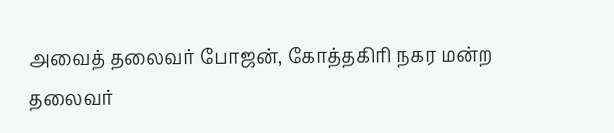அவைத் தலைவர் போஜன், கோத்தகிரி நகர மன்ற தலைவர்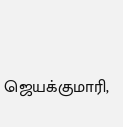ஜெயக்குமாரி,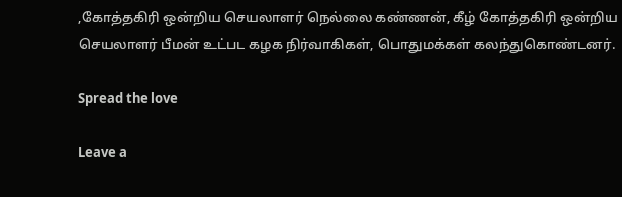,கோத்தகிரி ஒன்றிய செயலாளர் நெல்லை கண்ணன், கீழ் கோத்தகிரி ஒன்றிய செயலாளர் பீமன் உட்பட கழக நிர்வாகிகள், பொதுமக்கள் கலந்துகொண்டனர்.

Spread the love

Leave a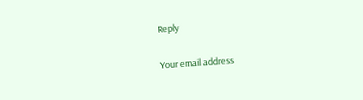Reply

Your email address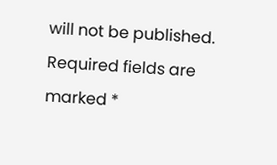will not be published. Required fields are marked *